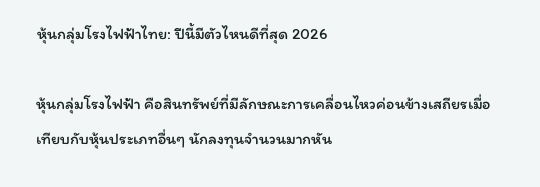หุ้นกลุ่มโรงไฟฟ้าไทย: ปีนี้มีตัวไหนดีที่สุด 2026

หุ้นกลุ่มโรงไฟฟ้า คือสินทรัพย์ที่มีลักษณะการเคลื่อนไหวค่อนข้างเสถียรเมื่อเทียบกับหุ้นประเภทอื่นๆ นักลงทุนจำนวนมากหัน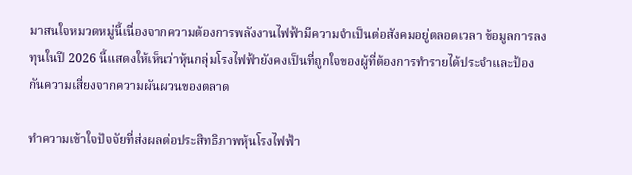มาสนใจหมวดหมู่นี้เนื่องจากความต้องการพลังงานไฟฟ้ามีความจำเป็นต่อสังคมอยู่ตลอดเวลา ข้อมูลการลงทุนในปี 2026 นี้แสดงให้เห็นว่าหุ้นกลุ่มโรงไฟฟ้ายังคงเป็นที่ถูกใจของผู้ที่ต้องการทำรายได้ประจำและป้องกันความเสี่ยงจากความผันผวนของตลาด

ทำความเข้าใจปัจจัยที่ส่งผลต่อประสิทธิภาพหุ้นโรงไฟฟ้า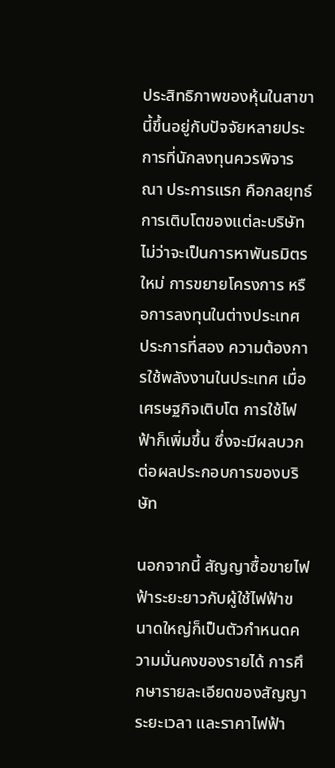ประสิทธิภาพของหุ้นในสาขานี้ขึ้นอยู่กับปัจจัยหลายประการที่นักลงทุนควรพิจารณา ประการแรก คือกลยุทธ์การเติบโตของแต่ละบริษัท ไม่ว่าจะเป็นการหาพันธมิตรใหม่ การขยายโครงการ หรือการลงทุนในต่างประเทศ ประการที่สอง ความต้องการใช้พลังงานในประเทศ เมื่อเศรษฐกิจเติบโต การใช้ไฟฟ้าก็เพิ่มขึ้น ซึ่งจะมีผลบวกต่อผลประกอบการของบริษัท

นอกจากนี้ สัญญาซื้อขายไฟฟ้าระยะยาวกับผู้ใช้ไฟฟ้าขนาดใหญ่ก็เป็นตัวกำหนดความมั่นคงของรายได้ การศึกษารายละเอียดของสัญญา ระยะเวลา และราคาไฟฟ้า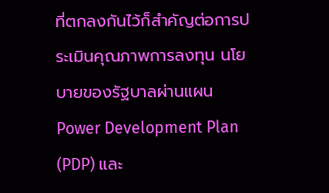ที่ตกลงกันไว้ก็สำคัญต่อการประเมินคุณภาพการลงทุน นโยบายของรัฐบาลผ่านแผน Power Development Plan (PDP) และ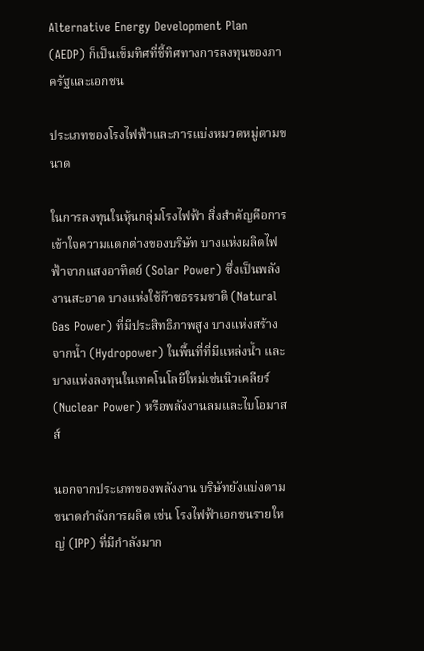Alternative Energy Development Plan (AEDP) ก็เป็นเข็มทิศที่ชี้ทิศทางการลงทุนของภาครัฐและเอกชน

ประเภทของโรงไฟฟ้าและการแบ่งหมวดหมู่ตามขนาด

ในการลงทุนในหุ้นกลุ่มโรงไฟฟ้า สิ่งสำคัญคือการเข้าใจความแตกต่างของบริษัท บางแห่งผลิตไฟฟ้าจากแสงอาทิตย์ (Solar Power) ซึ่งเป็นพลังงานสะอาด บางแห่งใช้ก๊าซธรรมชาติ (Natural Gas Power) ที่มีประสิทธิภาพสูง บางแห่งสร้างจากน้ำ (Hydropower) ในพื้นที่ที่มีแหล่งน้ำ และบางแห่งลงทุนในเทคโนโลยีใหม่เช่นนิวเคลียร์ (Nuclear Power) หรือพลังงานลมและไบโอมาสส์

นอกจากประเภทของพลังงาน บริษัทยังแบ่งตามขนาดกำลังการผลิต เช่น โรงไฟฟ้าเอกชนรายใหญ่ (IPP) ที่มีกำลังมาก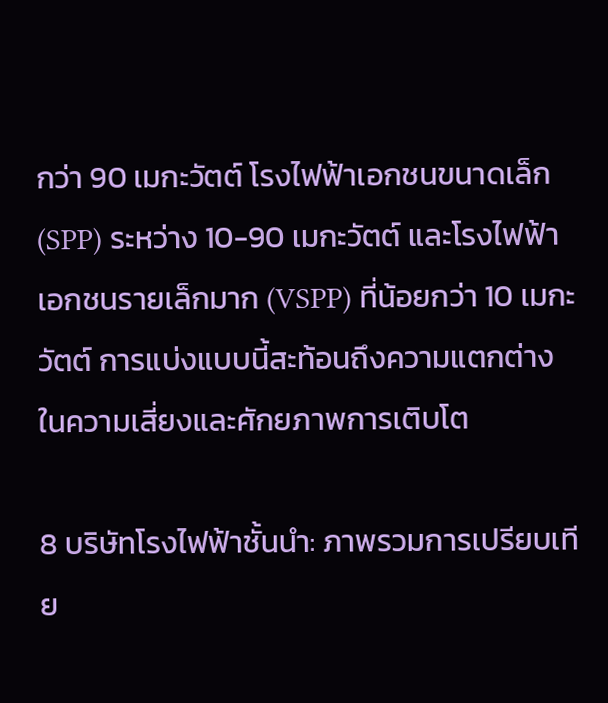กว่า 90 เมกะวัตต์ โรงไฟฟ้าเอกชนขนาดเล็ก (SPP) ระหว่าง 10-90 เมกะวัตต์ และโรงไฟฟ้าเอกชนรายเล็กมาก (VSPP) ที่น้อยกว่า 10 เมกะวัตต์ การแบ่งแบบนี้สะท้อนถึงความแตกต่างในความเสี่ยงและศักยภาพการเติบโต

8 บริษัทโรงไฟฟ้าชั้นนำ: ภาพรวมการเปรียบเทีย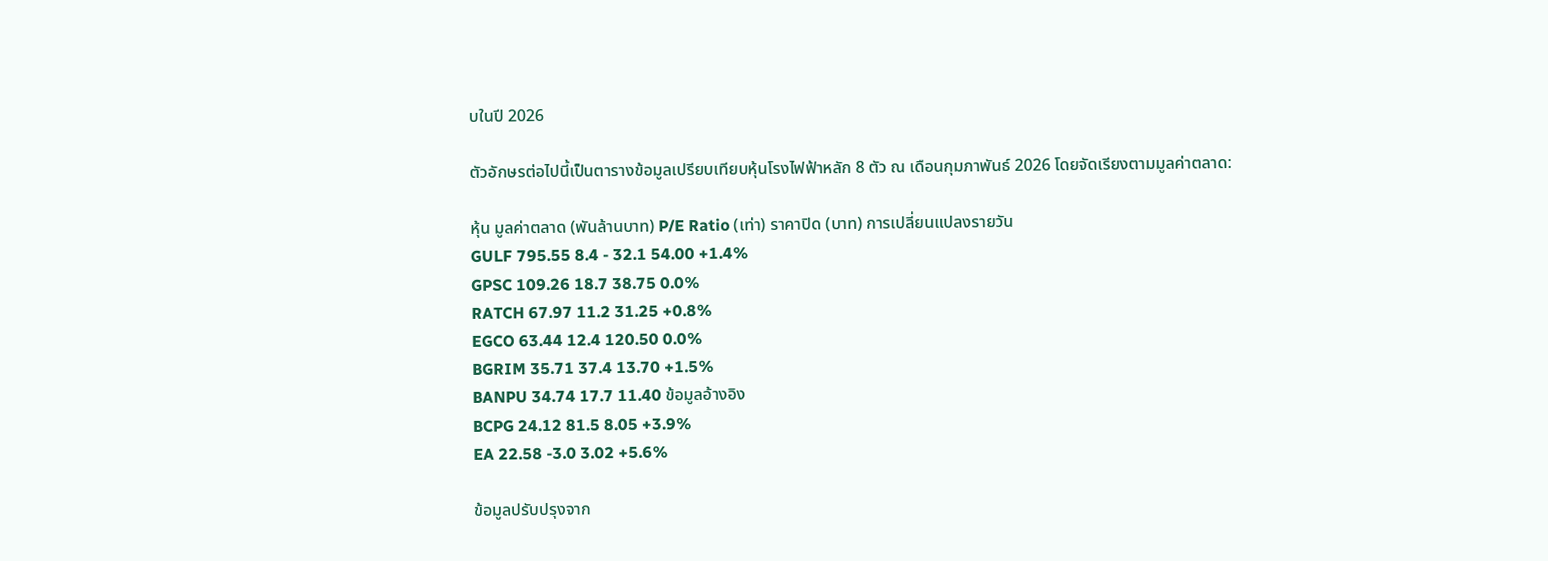บในปี 2026

ตัวอักษรต่อไปนี้เป็นตารางข้อมูลเปรียบเทียบหุ้นโรงไฟฟ้าหลัก 8 ตัว ณ เดือนกุมภาพันธ์ 2026 โดยจัดเรียงตามมูลค่าตลาด:

หุ้น มูลค่าตลาด (พันล้านบาท) P/E Ratio (เท่า) ราคาปิด (บาท) การเปลี่ยนแปลงรายวัน
GULF 795.55 8.4 - 32.1 54.00 +1.4%
GPSC 109.26 18.7 38.75 0.0%
RATCH 67.97 11.2 31.25 +0.8%
EGCO 63.44 12.4 120.50 0.0%
BGRIM 35.71 37.4 13.70 +1.5%
BANPU 34.74 17.7 11.40 ข้อมูลอ้างอิง
BCPG 24.12 81.5 8.05 +3.9%
EA 22.58 -3.0 3.02 +5.6%

ข้อมูลปรับปรุงจาก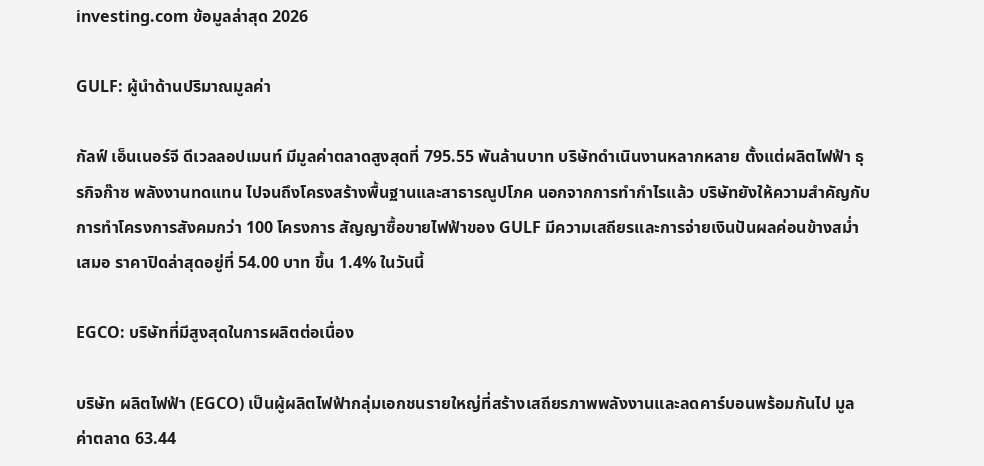investing.com ข้อมูลล่าสุด 2026

GULF: ผู้นำด้านปริมาณมูลค่า

กัลฟ์ เอ็นเนอร์จี ดีเวลลอปเมนท์ มีมูลค่าตลาดสูงสุดที่ 795.55 พันล้านบาท บริษัทดำเนินงานหลากหลาย ตั้งแต่ผลิตไฟฟ้า ธุรกิจก๊าซ พลังงานทดแทน ไปจนถึงโครงสร้างพื้นฐานและสาธารณูปโภค นอกจากการทำกำไรแล้ว บริษัทยังให้ความสำคัญกับการทำโครงการสังคมกว่า 100 โครงการ สัญญาซื้อขายไฟฟ้าของ GULF มีความเสถียรและการจ่ายเงินปันผลค่อนข้างสม่ำเสมอ ราคาปิดล่าสุดอยู่ที่ 54.00 บาท ขึ้น 1.4% ในวันนี้

EGCO: บริษัทที่มีสูงสุดในการผลิตต่อเนื่อง

บริษัท ผลิตไฟฟ้า (EGCO) เป็นผู้ผลิตไฟฟ้ากลุ่มเอกชนรายใหญ่ที่สร้างเสถียรภาพพลังงานและลดคาร์บอนพร้อมกันไป มูลค่าตลาด 63.44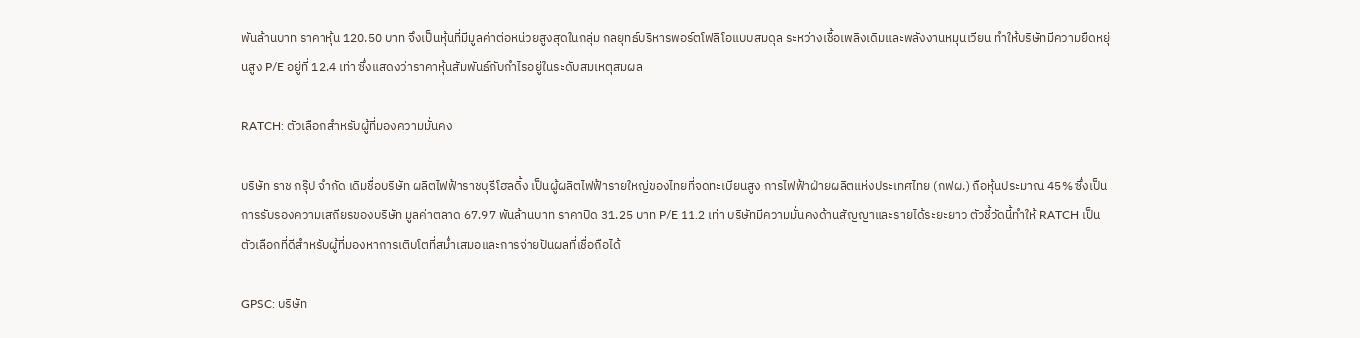พันล้านบาท ราคาหุ้น 120.50 บาท จึงเป็นหุ้นที่มีมูลค่าต่อหน่วยสูงสุดในกลุ่ม กลยุทธ์บริหารพอร์ตโฟลิโอแบบสมดุล ระหว่างเชื้อเพลิงเดิมและพลังงานหมุนเวียน ทำให้บริษัทมีความยืดหยุ่นสูง P/E อยู่ที่ 12.4 เท่า ซึ่งแสดงว่าราคาหุ้นสัมพันธ์กับกำไรอยู่ในระดับสมเหตุสมผล

RATCH: ตัวเลือกสำหรับผู้ที่มองความมั่นคง

บริษัท ราช กรุ๊ป จำกัด เดิมชื่อบริษัท ผลิตไฟฟ้าราชบุรีโฮลดิ้ง เป็นผู้ผลิตไฟฟ้ารายใหญ่ของไทยที่จดทะเบียนสูง การไฟฟ้าฝ่ายผลิตแห่งประเทศไทย (กฟผ.) ถือหุ้นประมาณ 45% ซึ่งเป็นการรับรองความเสถียรของบริษัท มูลค่าตลาด 67.97 พันล้านบาท ราคาปิด 31.25 บาท P/E 11.2 เท่า บริษัทมีความมั่นคงด้านสัญญาและรายได้ระยะยาว ตัวชี้วัดนี้ทำให้ RATCH เป็นตัวเลือกที่ดีสำหรับผู้ที่มองหาการเติบโตที่สม่ำเสมอและการจ่ายปันผลที่เชื่อถือได้

GPSC: บริษัท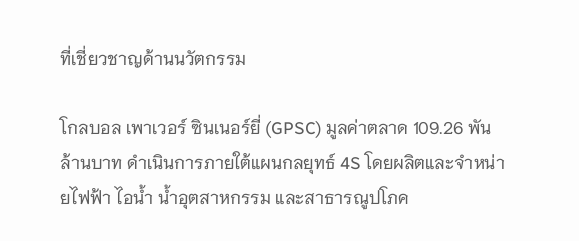ที่เชี่ยวชาญด้านนวัตกรรม

โกลบอล เพาเวอร์ ซินเนอร์ยี่ (GPSC) มูลค่าตลาด 109.26 พันล้านบาท ดำเนินการภายใต้แผนกลยุทธ์ 4S โดยผลิตและจำหน่ายไฟฟ้า ไอน้ำ น้ำอุตสาหกรรม และสาธารณูปโภค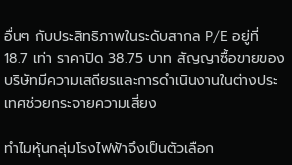อื่นๆ กับประสิทธิภาพในระดับสากล P/E อยู่ที่ 18.7 เท่า ราคาปิด 38.75 บาท สัญญาซื้อขายของบริษัทมีความเสถียรและการดำเนินงานในต่างประเทศช่วยกระจายความเสี่ยง

ทำไมหุ้นกลุ่มโรงไฟฟ้าจึงเป็นตัวเลือก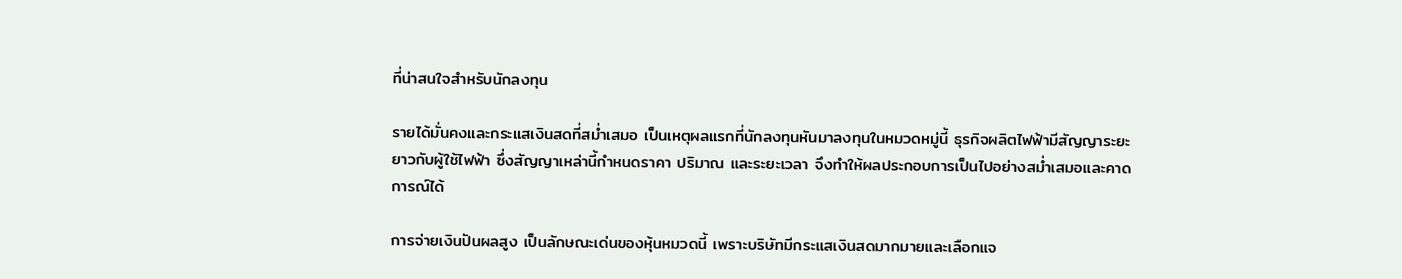ที่น่าสนใจสำหรับนักลงทุน

รายได้มั่นคงและกระแสเงินสดที่สม่ำเสมอ เป็นเหตุผลแรกที่นักลงทุนหันมาลงทุนในหมวดหมู่นี้ ธุรกิจผลิตไฟฟ้ามีสัญญาระยะยาวกับผู้ใช้ไฟฟ้า ซึ่งสัญญาเหล่านี้กำหนดราคา ปริมาณ และระยะเวลา จึงทำให้ผลประกอบการเป็นไปอย่างสม่ำเสมอและคาดการณ์ได้

การจ่ายเงินปันผลสูง เป็นลักษณะเด่นของหุ้นหมวดนี้ เพราะบริษัทมีกระแสเงินสดมากมายและเลือกแจ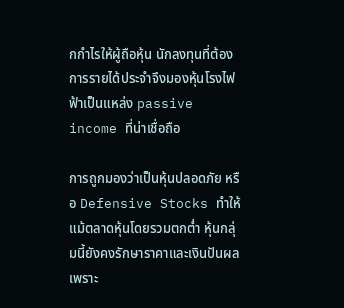กกำไรให้ผู้ถือหุ้น นักลงทุนที่ต้องการรายได้ประจำจึงมองหุ้นโรงไฟฟ้าเป็นแหล่ง passive income ที่น่าเชื่อถือ

การถูกมองว่าเป็นหุ้นปลอดภัย หรือ Defensive Stocks ทำให้แม้ตลาดหุ้นโดยรวมตกตํ่า หุ้นกลุ่มนี้ยังคงรักษาราคาและเงินปันผล เพราะ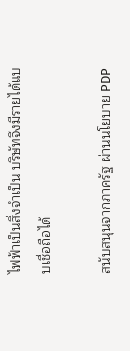ไฟฟ้าเป็นสิ่งจำเป็น บริษัทจึงมีรายได้แบบเชื่อถือได้

สนับสนุนจากภาครัฐ ผ่านนโยบาย PDP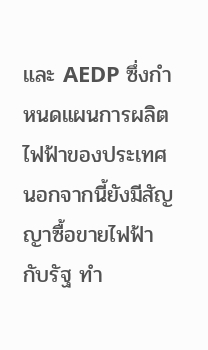และ AEDP ซึ่งกำหนดแผนการผลิตไฟฟ้าของประเทศ นอกจากนี้ยังมีสัญญาซื้อขายไฟฟ้ากับรัฐ ทำ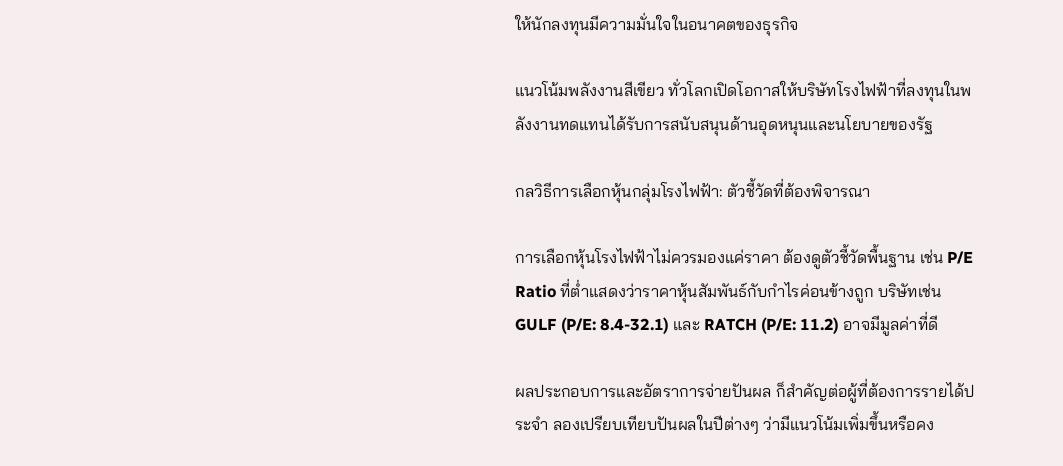ให้นักลงทุนมีความมั่นใจในอนาคตของธุรกิจ

แนวโน้มพลังงานสีเขียว ทั่วโลกเปิดโอกาสให้บริษัทโรงไฟฟ้าที่ลงทุนในพลังงานทดแทนได้รับการสนับสนุนด้านอุดหนุนและนโยบายของรัฐ

กลวิธีการเลือกหุ้นกลุ่มโรงไฟฟ้า: ตัวชี้วัดที่ต้องพิจารณา

การเลือกหุ้นโรงไฟฟ้าไม่ควรมองแค่ราคา ต้องดูตัวชี้วัดพื้นฐาน เช่น P/E Ratio ที่ต่ำแสดงว่าราคาหุ้นสัมพันธ์กับกำไรค่อนข้างถูก บริษัทเช่น GULF (P/E: 8.4-32.1) และ RATCH (P/E: 11.2) อาจมีมูลค่าที่ดี

ผลประกอบการและอัตราการจ่ายปันผล ก็สำคัญต่อผู้ที่ต้องการรายได้ประจำ ลองเปรียบเทียบปันผลในปีต่างๆ ว่ามีแนวโน้มเพิ่มขึ้นหรือคง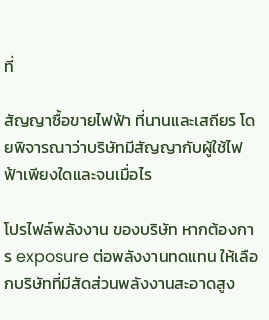ที่

สัญญาซื้อขายไฟฟ้า ที่นานและเสถียร โดยพิจารณาว่าบริษัทมีสัญญากับผู้ใช้ไฟฟ้าเพียงใดและจนเมื่อไร

โปรไฟล์พลังงาน ของบริษัท หากต้องการ exposure ต่อพลังงานทดแทน ให้เลือกบริษัทที่มีสัดส่วนพลังงานสะอาดสูง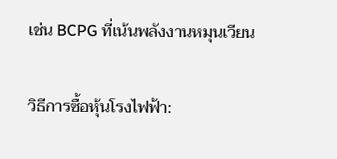เช่น BCPG ที่เน้นพลังงานหมุนเวียน

วิธีการซื้อหุ้นโรงไฟฟ้า: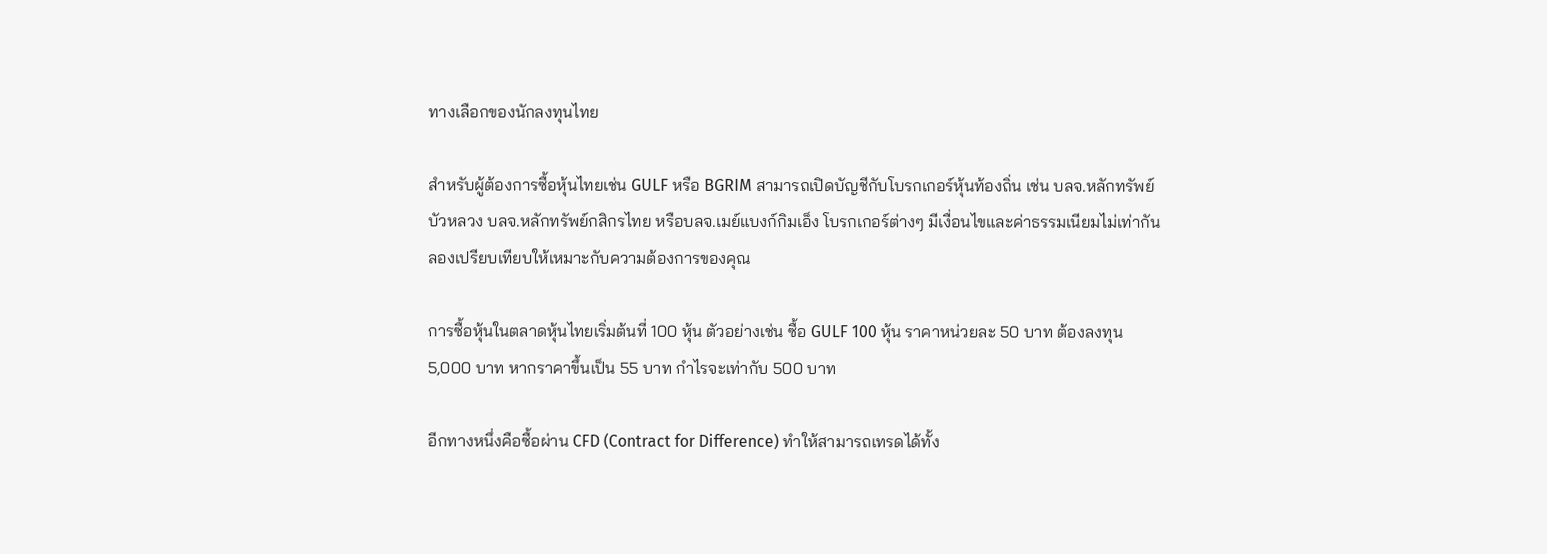ทางเลือกของนักลงทุนไทย

สำหรับผู้ต้องการซื้อหุ้นไทยเช่น GULF หรือ BGRIM สามารถเปิดบัญชีกับโบรกเกอร์หุ้นท้องถิ่น เช่น บลจ.หลักทรัพย์บัวหลวง บลจ.หลักทรัพย์กสิกรไทย หรือบลจ.เมย์แบงก์กิมเอ็ง โบรกเกอร์ต่างๆ มีเงื่อนไขและค่าธรรมเนียมไม่เท่ากัน ลองเปรียบเทียบให้เหมาะกับความต้องการของคุณ

การซื้อหุ้นในตลาดหุ้นไทยเริ่มต้นที่ 100 หุ้น ตัวอย่างเช่น ซื้อ GULF 100 หุ้น ราคาหน่วยละ 50 บาท ต้องลงทุน 5,000 บาท หากราคาขึ้นเป็น 55 บาท กำไรจะเท่ากับ 500 บาท

อีกทางหนึ่งคือซื้อผ่าน CFD (Contract for Difference) ทำให้สามารถเทรดได้ทั้ง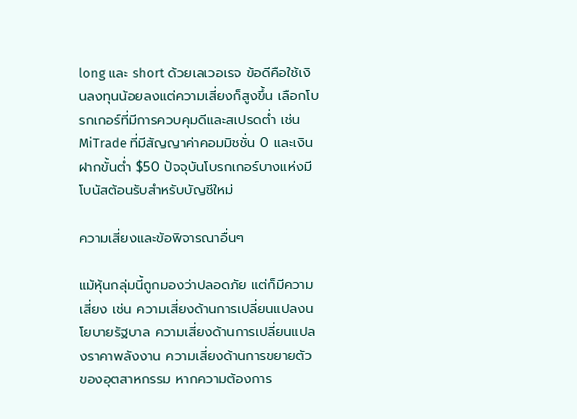long และ short ด้วยเลเวอเรจ ข้อดีคือใช้เงินลงทุนน้อยลงแต่ความเสี่ยงก็สูงขึ้น เลือกโบรกเกอร์ที่มีการควบคุมดีและสเปรดต่ำ เช่น MiTrade ที่มีสัญญาค่าคอมมิชชั่น 0 และเงินฝากขั้นต่ำ $50 ปัจจุบันโบรกเกอร์บางแห่งมีโบนัสต้อนรับสำหรับบัญชีใหม่

ความเสี่ยงและข้อพิจารณาอื่นๆ

แม้หุ้นกลุ่มนี้ถูกมองว่าปลอดภัย แต่ก็มีความเสี่ยง เช่น ความเสี่ยงด้านการเปลี่ยนแปลงนโยบายรัฐบาล ความเสี่ยงด้านการเปลี่ยนแปลงราคาพลังงาน ความเสี่ยงด้านการขยายตัวของอุตสาหกรรม หากความต้องการ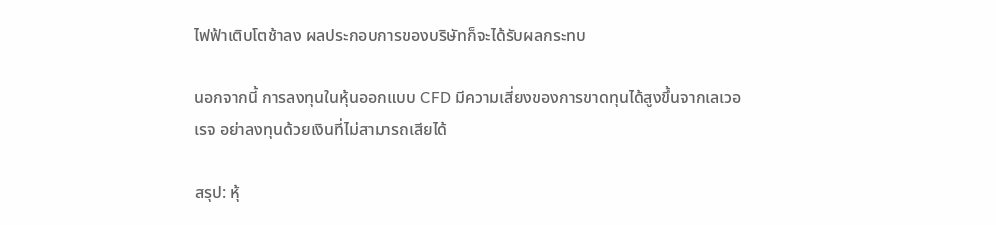ไฟฟ้าเติบโตช้าลง ผลประกอบการของบริษัทก็จะได้รับผลกระทบ

นอกจากนี้ การลงทุนในหุ้นออกแบบ CFD มีความเสี่ยงของการขาดทุนได้สูงขึ้นจากเลเวอเรจ อย่าลงทุนด้วยเงินที่ไม่สามารถเสียได้

สรุป: หุ้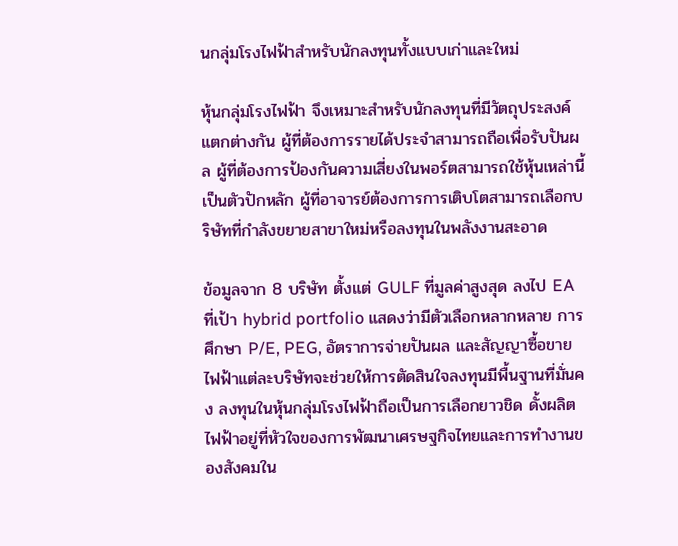นกลุ่มโรงไฟฟ้าสำหรับนักลงทุนทั้งแบบเก่าและใหม่

หุ้นกลุ่มโรงไฟฟ้า จึงเหมาะสำหรับนักลงทุนที่มีวัตถุประสงค์แตกต่างกัน ผู้ที่ต้องการรายได้ประจำสามารถถือเพื่อรับปันผล ผู้ที่ต้องการป้องกันความเสี่ยงในพอร์ตสามารถใช้หุ้นเหล่านี้เป็นตัวปักหลัก ผู้ที่อาจารย์ต้องการการเติบโตสามารถเลือกบริษัทที่กำลังขยายสาขาใหม่หรือลงทุนในพลังงานสะอาด

ข้อมูลจาก 8 บริษัท ตั้งแต่ GULF ที่มูลค่าสูงสุด ลงไป EA ที่เป้า hybrid portfolio แสดงว่ามีตัวเลือกหลากหลาย การศึกษา P/E, PEG, อัตราการจ่ายปันผล และสัญญาซื้อขายไฟฟ้าแต่ละบริษัทจะช่วยให้การตัดสินใจลงทุนมีพื้นฐานที่มั่นคง ลงทุนในหุ้นกลุ่มโรงไฟฟ้าถือเป็นการเลือกยาวชิด ดั้งผลิตไฟฟ้าอยู่ที่หัวใจของการพัฒนาเศรษฐกิจไทยและการทำงานของสังคมใน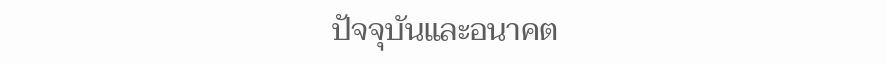ปัจจุบันและอนาคต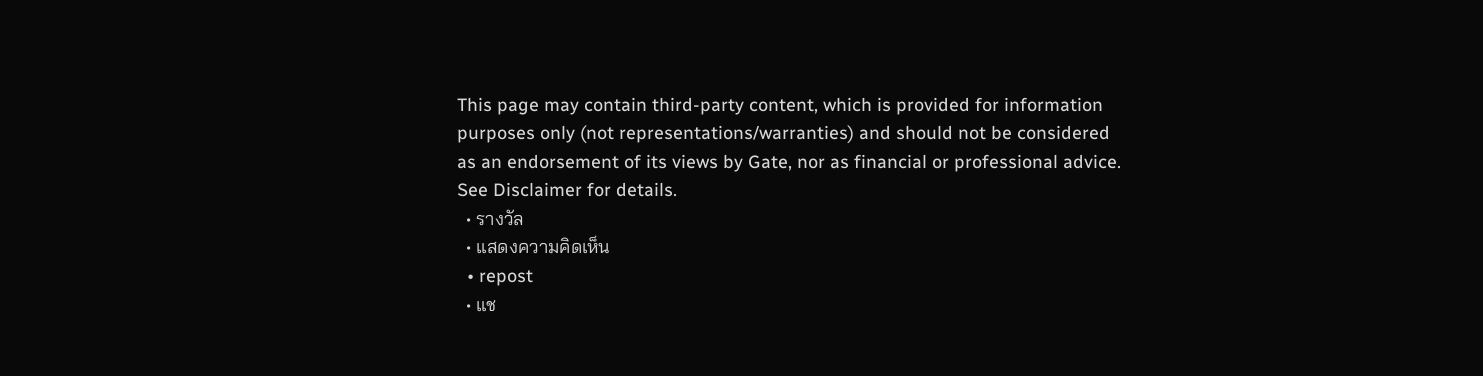This page may contain third-party content, which is provided for information purposes only (not representations/warranties) and should not be considered as an endorsement of its views by Gate, nor as financial or professional advice. See Disclaimer for details.
  • รางวัล
  • แสดงความคิดเห็น
  • repost
  • แช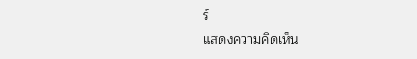ร์
แสดงความคิดเห็น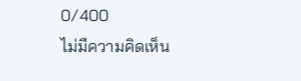0/400
ไม่มีความคิดเห็น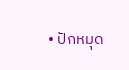• ปักหมุด